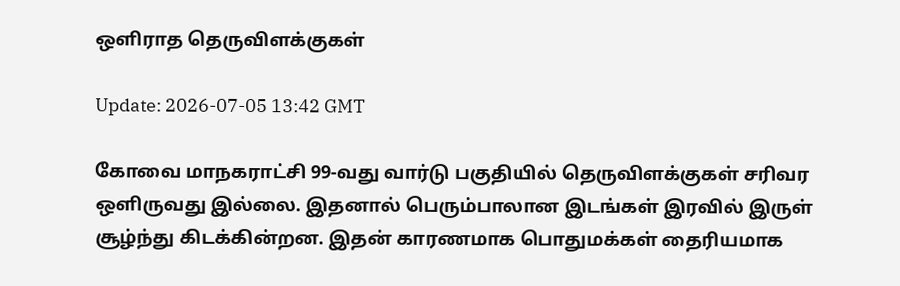ஒளிராத தெருவிளக்குகள்

Update: 2026-07-05 13:42 GMT

கோவை மாநகராட்சி 99-வது வார்டு பகுதியில் தெருவிளக்குகள் சரிவர ஒளிருவது இல்லை. இதனால் பெரும்பாலான இடங்கள் இரவில் இருள் சூழ்ந்து கிடக்கின்றன. இதன் காரணமாக பொதுமக்கள் தைரியமாக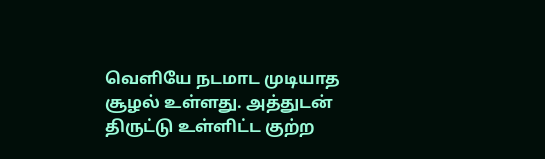வெளியே நடமாட முடியாத சூழல் உள்ளது. அத்துடன் திருட்டு உள்ளிட்ட குற்ற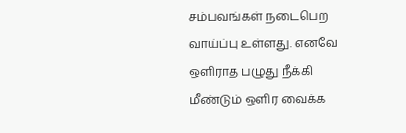சம்பவங்கள் நடைபெற வாய்ப்பு உள்ளது. எனவே ஒளிராத பழுது நீக்கி மீண்டும் ஒளிர வைக்க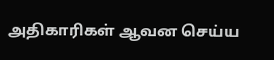அதிகாரிகள் ஆவன செய்ய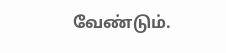வேண்டும்.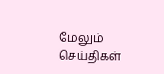மேலும் செய்திகள்